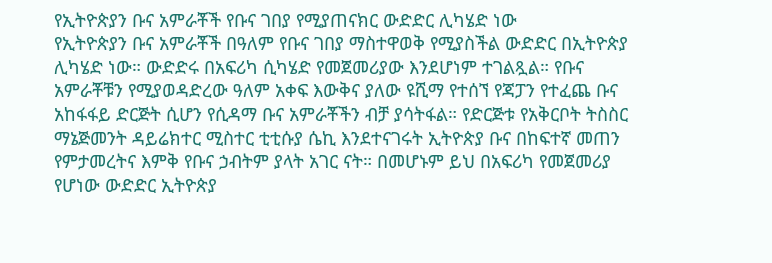የኢትዮጵያን ቡና አምራቾች የቡና ገበያ የሚያጠናክር ውድድር ሊካሄድ ነው
የኢትዮጵያን ቡና አምራቾች በዓለም የቡና ገበያ ማስተዋወቅ የሚያስችል ውድድር በኢትዮጵያ ሊካሄድ ነው። ውድድሩ በአፍሪካ ሲካሄድ የመጀመሪያው እንደሆነም ተገልጿል። የቡና አምራቾቹን የሚያወዳድረው ዓለም አቀፍ እውቅና ያለው ዩሺማ የተሰኘ የጃፓን የተፈጨ ቡና አከፋፋይ ድርጅት ሲሆን የሲዳማ ቡና አምራቾችን ብቻ ያሳትፋል። የድርጅቱ የአቅርቦት ትስስር ማኔጅመንት ዳይሬክተር ሚስተር ቲቲሱያ ሴኪ እንደተናገሩት ኢትዮጵያ ቡና በከፍተኛ መጠን የምታመረትና እምቅ የቡና ኃብትም ያላት አገር ናት። በመሆኑም ይህ በአፍሪካ የመጀመሪያ የሆነው ውድድር ኢትዮጵያ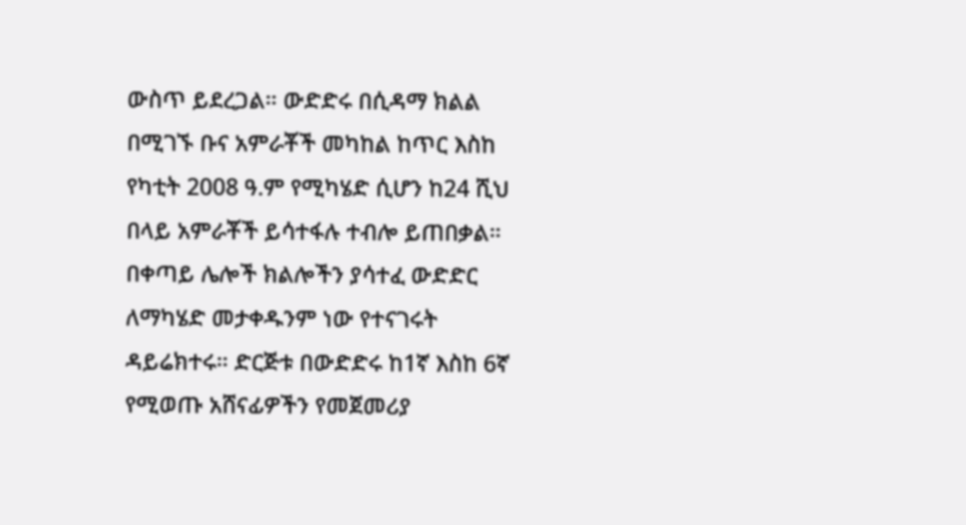ውስጥ ይደረጋል። ውድድሩ በሲዳማ ክልል በሚገኙ ቡና አምራቾች መካከል ከጥር እስከ የካቲት 2008 ዓ.ም የሚካሄድ ሲሆን ከ24 ሺህ በላይ አምራቾች ይሳተፋሉ ተብሎ ይጠበቃል። በቀጣይ ሌሎች ክልሎችን ያሳተፈ ውድድር ለማካሄድ መታቀዱንም ነው የተናገሩት ዳይሬክተሩ። ድርጅቱ በውድድሩ ከ1ኛ እስከ 6ኛ የሚወጡ አሸናፊዎችን የመጀመሪያ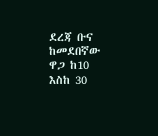ደረጃ ቡና ከመደበኛው ዋጋ ከ10 እስከ 30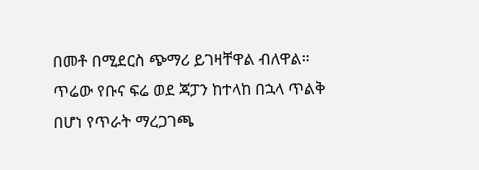በመቶ በሚደርስ ጭማሪ ይገዛቸዋል ብለዋል። ጥሬው የቡና ፍሬ ወደ ጃፓን ከተላከ በኋላ ጥልቅ በሆነ የጥራት ማረጋገጫ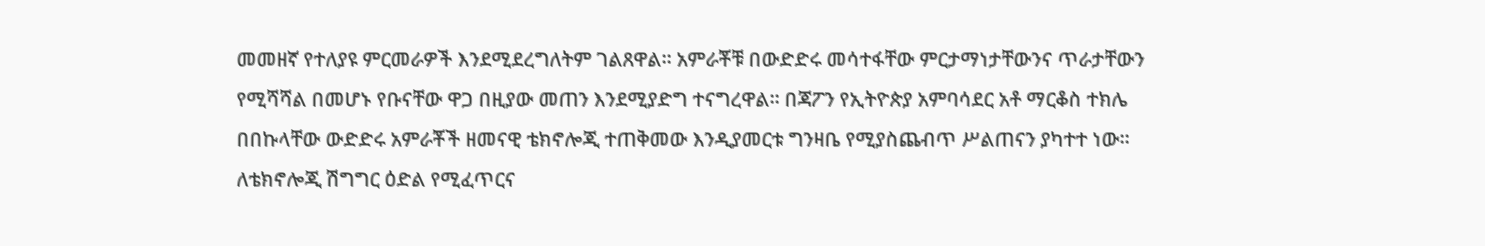መመዘኛ የተለያዩ ምርመራዎች እንደሚደረግለትም ገልጸዋል። አምራቾቹ በውድድሩ መሳተፋቸው ምርታማነታቸውንና ጥራታቸውን የሚሻሻል በመሆኑ የቡናቸው ዋጋ በዚያው መጠን እንደሚያድግ ተናግረዋል። በጃፖን የኢትዮጵያ አምባሳደር አቶ ማርቆስ ተክሌ በበኩላቸው ውድድሩ አምራቾች ዘመናዊ ቴክኖሎጂ ተጠቅመው እንዲያመርቱ ግንዛቤ የሚያስጨብጥ ሥልጠናን ያካተተ ነው። ለቴክኖሎጂ ሽግግር ዕድል የሚፈጥርና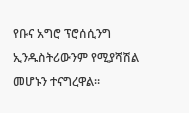የቡና አግሮ ፕሮሰሲንግ ኢንዱስትሪውንም የሚያሻሽል መሆኑን ተናግረዋል።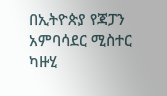በኢትዮጵያ የጃፓን አምባሳደር ሚስተር ካዙሂ